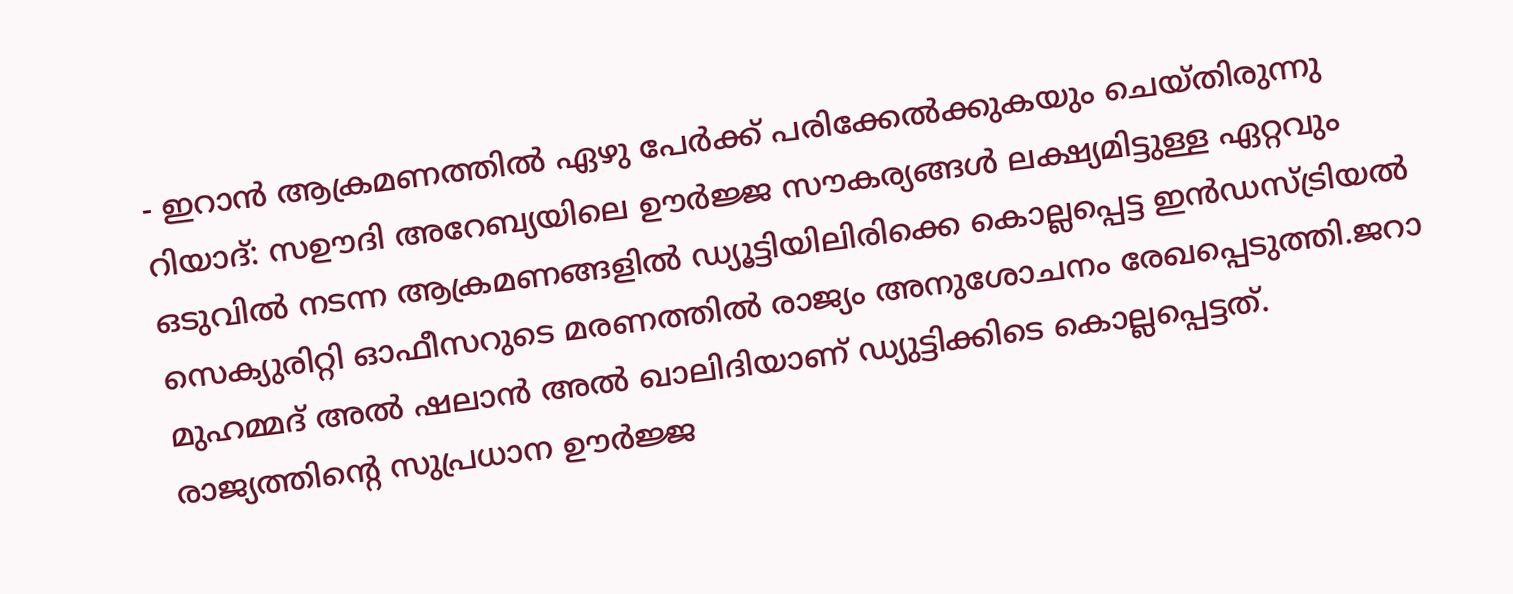- ഇറാൻ ആക്രമണത്തിൽ ഏഴു പേർക്ക് പരിക്കേൽക്കുകയും ചെയ്തിരുന്നു
റിയാദ്: സഊദി അറേബ്യയിലെ ഊർജ്ജ സൗകര്യങ്ങൾ ലക്ഷ്യമിട്ടുള്ള ഏറ്റവും ഒടുവിൽ നടന്ന ആക്രമണങ്ങളിൽ ഡ്യൂട്ടിയിലിരിക്കെ കൊല്ലപ്പെട്ട ഇൻഡസ്ട്രിയൽ സെക്യുരിറ്റി ഓഫീസറുടെ മരണത്തിൽ രാജ്യം അനുശോചനം രേഖപ്പെടുത്തി.ജറാ മുഹമ്മദ് അൽ ഷലാൻ അൽ ഖാലിദിയാണ് ഡ്യുട്ടിക്കിടെ കൊല്ലപ്പെട്ടത്.
രാജ്യത്തിന്റെ സുപ്രധാന ഊർജ്ജ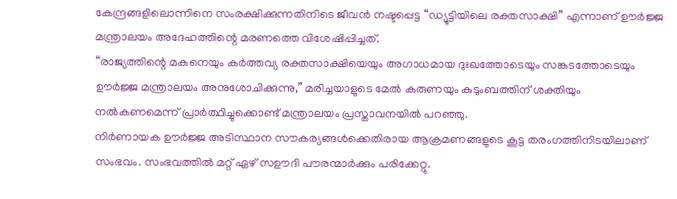കേന്ദ്രങ്ങളിലൊന്നിനെ സംരക്ഷിക്കുന്നതിനിടെ ജീവൻ നഷ്ടപ്പെട്ട “ഡ്യൂട്ടിയിലെ രക്തസാക്ഷി” എന്നാണ് ഊർജ്ജ മന്ത്രാലയം അദേഹത്തിന്റെ മരണത്തെ വിശേഷിപ്പിച്ചത്.
“രാജ്യത്തിന്റെ മകനെയും കർത്തവ്യ രക്തസാക്ഷിയെയും അഗാധമായ ദുഃഖത്തോടെയും സങ്കടത്തോടെയും ഊർജ്ജ മന്ത്രാലയം അനുശോചിക്കുന്നു,” മരിച്ചയാളുടെ മേൽ കരുണയും കുടുംബത്തിന് ശക്തിയും നൽകണമെന്ന് പ്രാർത്ഥിച്ചുക്കൊണ്ട് മന്ത്രാലയം പ്രസ്താവനയിൽ പറഞ്ഞു.
നിർണായക ഊർജ്ജ അടിസ്ഥാന സൗകര്യങ്ങൾക്കെതിരായ ആക്രമണങ്ങളുടെ കൂട്ട തരംഗത്തിനിടയിലാണ് സംഭവം. സംഭവത്തിൽ മറ്റ് ഏഴ് സഊദി പൗരന്മാർക്കും പരിക്കേറ്റു.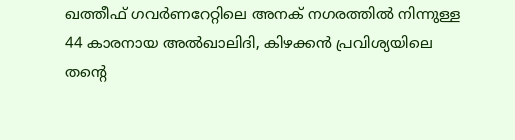ഖത്തീഫ് ഗവർണറേറ്റിലെ അനക് നഗരത്തിൽ നിന്നുള്ള 44 കാരനായ അൽഖാലിദി, കിഴക്കൻ പ്രവിശ്യയിലെ തന്റെ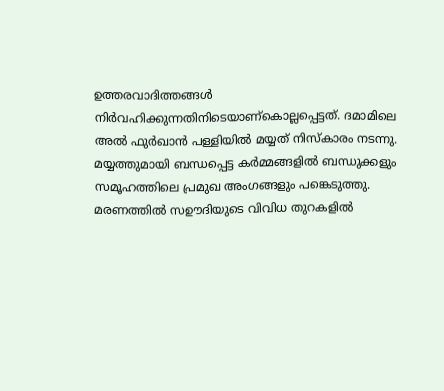ഉത്തരവാദിത്തങ്ങൾ നിർവഹിക്കുന്നതിനിടെയാണ്കൊല്ലപ്പെട്ടത്. ദമാമിലെ അൽ ഫുർഖാൻ പള്ളിയിൽ മയ്യത് നിസ്കാരം നടന്നു. മയ്യത്തുമായി ബന്ധപ്പെട്ട കർമ്മങ്ങളിൽ ബന്ധുക്കളും സമൂഹത്തിലെ പ്രമുഖ അംഗങ്ങളും പങ്കെടുത്തു. മരണത്തിൽ സഊദിയുടെ വിവിധ തുറകളിൽ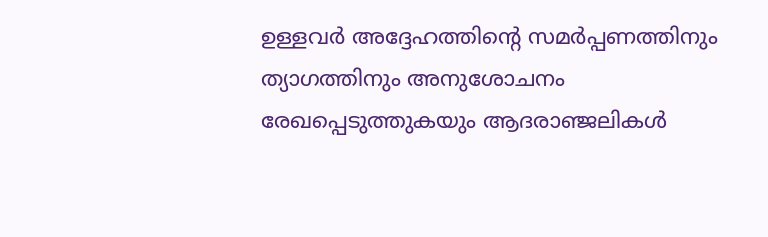ഉള്ളവർ അദ്ദേഹത്തിന്റെ സമർപ്പണത്തിനും ത്യാഗത്തിനും അനുശോചനം രേഖപ്പെടുത്തുകയും ആദരാഞ്ജലികൾ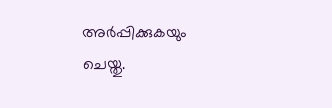അർപ്പിക്കുകയും ചെയ്തു.